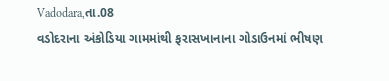Vadodara,તા.08
વડોદરાના અંકોડિયા ગામમાંથી ફરાસખાનાના ગોડાઉનમાં ભીષણ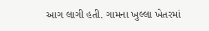આગ લાગી હતી. ગામના ખુલ્લા ખેતરમાં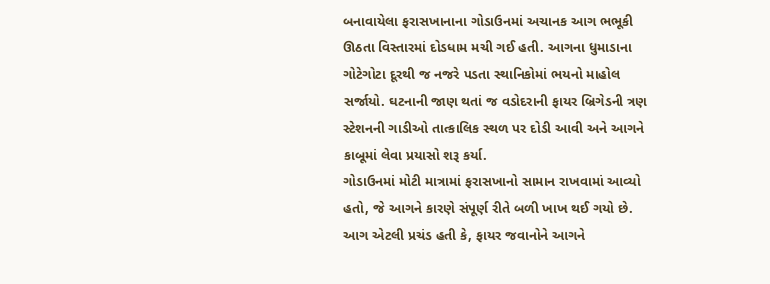બનાવાયેલા ફરાસખાનાના ગોડાઉનમાં અચાનક આગ ભભૂકી ઊઠતા વિસ્તારમાં દોડધામ મચી ગઈ હતી. આગના ધુમાડાના ગોટેગોટા દૂરથી જ નજરે પડતા સ્થાનિકોમાં ભયનો માહોલ સર્જાયો. ઘટનાની જાણ થતાં જ વડોદરાની ફાયર બ્રિગેડની ત્રણ સ્ટેશનની ગાડીઓ તાત્કાલિક સ્થળ પર દોડી આવી અને આગને કાબૂમાં લેવા પ્રયાસો શરૂ કર્યા.
ગોડાઉનમાં મોટી માત્રામાં ફરાસખાનો સામાન રાખવામાં આવ્યો હતો, જે આગને કારણે સંપૂર્ણ રીતે બળી ખાખ થઈ ગયો છે. આગ એટલી પ્રચંડ હતી કે, ફાયર જવાનોને આગને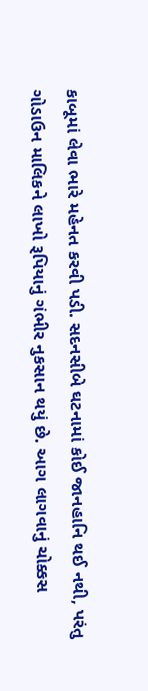કાબૂમાં લેવા ભારે મહેનત કરવી પડી. સદનસીબે ઘટનામાં કોઈ જાનહાનિ થઈ નથી, પરંતુ ગોડાઉન માલિકને લાખો રૂપિયાનું ગંભીર નુકસાન થયું છે. આગ લાગવાનું ચોક્કસ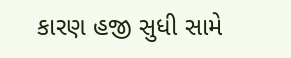કારણ હજી સુધી સામે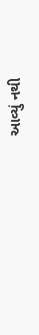આવ્યું નથી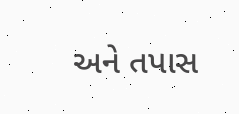અને તપાસ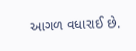આગળ વધારાઈ છે.